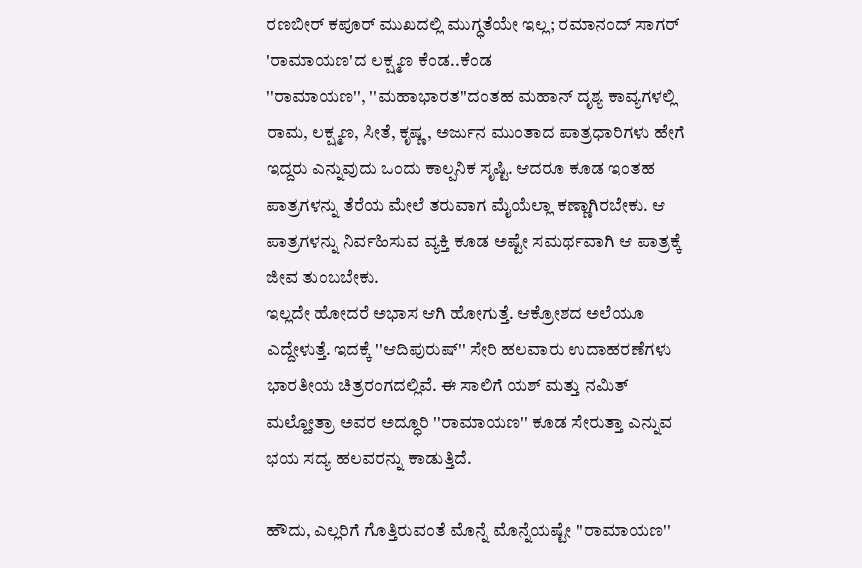ರಣಬೀರ್ ಕಪೂರ್ ಮುಖದಲ್ಲಿ ಮುಗ್ಧತೆಯೇ ಇಲ್ಲ; ರಮಾನಂದ್ ಸಾಗರ್ 'ರಾಮಾಯಣ'ದ ಲಕ್ಷ್ಮಣ ಕೆಂಡ..ಕೆಂಡ
''ರಾಮಾಯಣ'', ''ಮಹಾಭಾರತ''ದಂತಹ ಮಹಾನ್ ದೃಶ್ಯ ಕಾವ್ಯಗಳಲ್ಲಿ ರಾಮ, ಲಕ್ಷ್ಮಣ, ಸೀತೆ, ಕೃಷ್ಣ, ಅರ್ಜುನ ಮುಂತಾದ ಪಾತ್ರಧಾರಿಗಳು ಹೇಗೆ ಇದ್ದರು ಎನ್ನುವುದು ಒಂದು ಕಾಲ್ಪನಿಕ ಸೃಷ್ಟಿ. ಆದರೂ ಕೂಡ ಇಂತಹ ಪಾತ್ರಗಳನ್ನು ತೆರೆಯ ಮೇಲೆ ತರುವಾಗ ಮೈಯೆಲ್ಲಾ ಕಣ್ಣಾಗಿರಬೇಕು. ಆ ಪಾತ್ರಗಳನ್ನು ನಿರ್ವಹಿಸುವ ವ್ಯಕ್ತಿ ಕೂಡ ಅಷ್ಟೇ ಸಮರ್ಥವಾಗಿ ಆ ಪಾತ್ರಕ್ಕೆ ಜೀವ ತುಂಬಬೇಕು.
ಇಲ್ಲದೇ ಹೋದರೆ ಅಭಾಸ ಆಗಿ ಹೋಗುತ್ತೆ. ಆಕ್ರೋಶದ ಅಲೆಯೂ ಎದ್ದೇಳುತ್ತೆ. ಇದಕ್ಕೆ ''ಆದಿಪುರುಷ್'' ಸೇರಿ ಹಲವಾರು ಉದಾಹರಣೆಗಳು ಭಾರತೀಯ ಚಿತ್ರರಂಗದಲ್ಲಿವೆ. ಈ ಸಾಲಿಗೆ ಯಶ್ ಮತ್ತು ನಮಿತ್ ಮಲ್ಹೋತ್ರಾ ಅವರ ಅದ್ಧೂರಿ ''ರಾಮಾಯಣ'' ಕೂಡ ಸೇರುತ್ತಾ ಎನ್ನುವ ಭಯ ಸದ್ಯ ಹಲವರನ್ನು ಕಾಡುತ್ತಿದೆ.

ಹೌದು, ಎಲ್ಲರಿಗೆ ಗೊತ್ತಿರುವಂತೆ ಮೊನ್ನೆ ಮೊನ್ನೆಯಷ್ಟೇ ''ರಾಮಾಯಣ''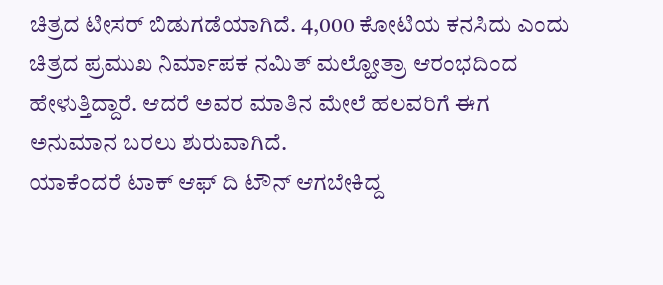ಚಿತ್ರದ ಟೀಸರ್ ಬಿಡುಗಡೆಯಾಗಿದೆ. 4,000 ಕೋಟಿಯ ಕನಸಿದು ಎಂದು ಚಿತ್ರದ ಪ್ರಮುಖ ನಿರ್ಮಾಪಕ ನಮಿತ್ ಮಲ್ಹೋತ್ರಾ ಆರಂಭದಿಂದ ಹೇಳುತ್ತಿದ್ದಾರೆ. ಆದರೆ ಅವರ ಮಾತಿನ ಮೇಲೆ ಹಲವರಿಗೆ ಈಗ ಅನುಮಾನ ಬರಲು ಶುರುವಾಗಿದೆ.
ಯಾಕೆಂದರೆ ಟಾಕ್ ಆಫ್ ದಿ ಟೌನ್ ಆಗಬೇಕಿದ್ದ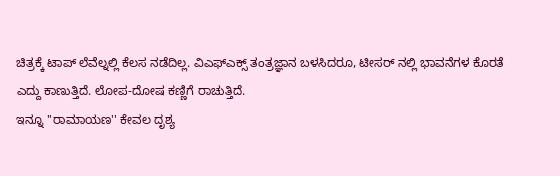ಚಿತ್ರಕ್ಕೆ ಟಾಪ್ ಲೆವೆಲ್ನಲ್ಲಿ ಕೆಲಸ ನಡೆದಿಲ್ಲ. ವಿಎಫ್ಎಕ್ಸ್ ತಂತ್ರಜ್ಞಾನ ಬಳಸಿದರೂ, ಟೀಸರ್ ನಲ್ಲಿ ಭಾವನೆಗಳ ಕೊರತೆ ಎದ್ದು ಕಾಣುತ್ತಿದೆ. ಲೋಪ-ದೋಷ ಕಣ್ಣಿಗೆ ರಾಚುತ್ತಿದೆ.
ಇನ್ನೂ ''ರಾಮಾಯಣ'' ಕೇವಲ ದೃಶ್ಯ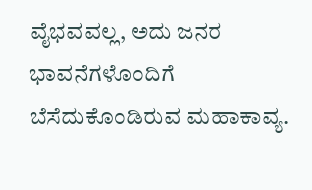ವೈಭವವಲ್ಲ, ಅದು ಜನರ ಭಾವನೆಗಳೊಂದಿಗೆ ಬೆಸೆದುಕೊಂಡಿರುವ ಮಹಾಕಾವ್ಯ.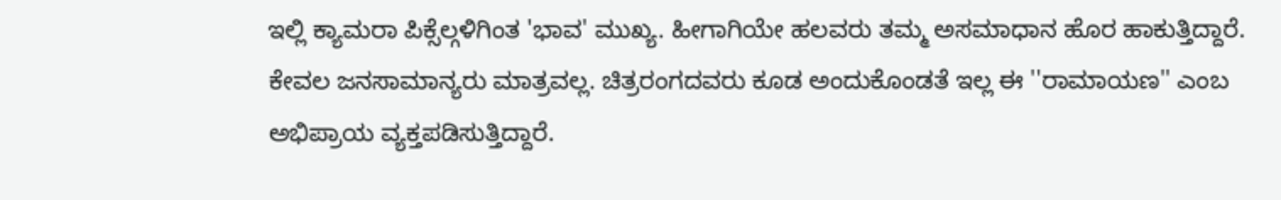ಇಲ್ಲಿ ಕ್ಯಾಮರಾ ಪಿಕ್ಸೆಲ್ಗಳಿಗಿಂತ 'ಭಾವ' ಮುಖ್ಯ. ಹೀಗಾಗಿಯೇ ಹಲವರು ತಮ್ಮ ಅಸಮಾಧಾನ ಹೊರ ಹಾಕುತ್ತಿದ್ದಾರೆ. ಕೇವಲ ಜನಸಾಮಾನ್ಯರು ಮಾತ್ರವಲ್ಲ. ಚಿತ್ರರಂಗದವರು ಕೂಡ ಅಂದುಕೊಂಡತೆ ಇಲ್ಲ ಈ ''ರಾಮಾಯಣ'' ಎಂಬ ಅಭಿಪ್ರಾಯ ವ್ಯಕ್ತಪಡಿಸುತ್ತಿದ್ದಾರೆ.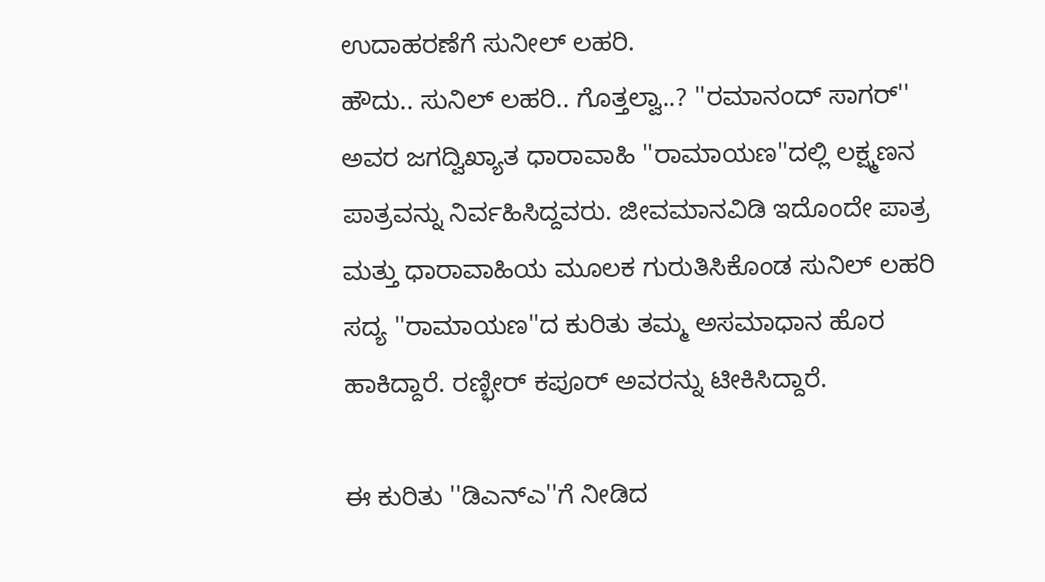ಉದಾಹರಣೆಗೆ ಸುನೀಲ್ ಲಹರಿ.
ಹೌದು.. ಸುನಿಲ್ ಲಹರಿ.. ಗೊತ್ತಲ್ವಾ..? ''ರಮಾನಂದ್ ಸಾಗರ್'' ಅವರ ಜಗದ್ವಿಖ್ಯಾತ ಧಾರಾವಾಹಿ ''ರಾಮಾಯಣ''ದಲ್ಲಿ ಲಕ್ಷ್ಮಣನ ಪಾತ್ರವನ್ನು ನಿರ್ವಹಿಸಿದ್ದವರು. ಜೀವಮಾನವಿಡಿ ಇದೊಂದೇ ಪಾತ್ರ ಮತ್ತು ಧಾರಾವಾಹಿಯ ಮೂಲಕ ಗುರುತಿಸಿಕೊಂಡ ಸುನಿಲ್ ಲಹರಿ ಸದ್ಯ ''ರಾಮಾಯಣ''ದ ಕುರಿತು ತಮ್ಮ ಅಸಮಾಧಾನ ಹೊರ ಹಾಕಿದ್ದಾರೆ. ರಣ್ಭೀರ್ ಕಪೂರ್ ಅವರನ್ನು ಟೀಕಿಸಿದ್ದಾರೆ.

ಈ ಕುರಿತು ''ಡಿಎನ್ಎ''ಗೆ ನೀಡಿದ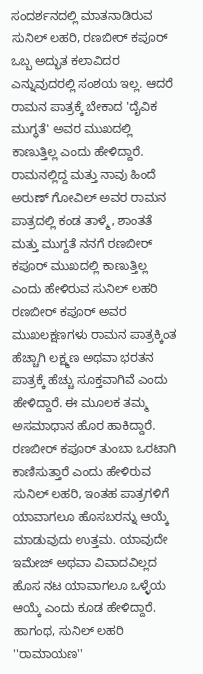ಸಂದರ್ಶನದಲ್ಲಿ ಮಾತನಾಡಿರುವ ಸುನಿಲ್ ಲಹರಿ, ರಣಬೀರ್ ಕಪೂರ್ ಒಬ್ಬ ಅದ್ಭುತ ಕಲಾವಿದರ ಎನ್ನುವುದರಲ್ಲಿ ಸಂಶಯ ಇಲ್ಲ. ಆದರೆ ರಾಮನ ಪಾತ್ರಕ್ಕೆ ಬೇಕಾದ 'ದೈವಿಕ ಮುಗ್ಧತೆ' ಅವರ ಮುಖದಲ್ಲಿ ಕಾಣುತ್ತಿಲ್ಲ ಎಂದು ಹೇಳಿದ್ದಾರೆ.
ರಾಮನಲ್ಲಿದ್ದ ಮತ್ತು ನಾವು ಹಿಂದೆ ಅರುಣ್ ಗೋವಿಲ್ ಅವರ ರಾಮನ ಪಾತ್ರದಲ್ಲಿ ಕಂಡ ತಾಳ್ಮೆ, ಶಾಂತತೆ ಮತ್ತು ಮುಗ್ದತೆ ನನಗೆ ರಣಬೀರ್ ಕಪೂರ್ ಮುಖದಲ್ಲಿ ಕಾಣುತ್ತಿಲ್ಲ ಎಂದು ಹೇಳಿರುವ ಸುನಿಲ್ ಲಹರಿ ರಣಬೀರ್ ಕಪೂರ್ ಅವರ ಮುಖಲಕ್ಷಣಗಳು ರಾಮನ ಪಾತ್ರಕ್ಕಿಂತ ಹೆಚ್ಚಾಗಿ ಲಕ್ಷ್ಮಣ ಅಥವಾ ಭರತನ ಪಾತ್ರಕ್ಕೆ ಹೆಚ್ಚು ಸೂಕ್ತವಾಗಿವೆ ಎಂದು ಹೇಳಿದ್ದಾರೆ. ಈ ಮೂಲಕ ತಮ್ಮ ಅಸಮಾಧಾನ ಹೊರ ಹಾಕಿದ್ದಾರೆ.
ರಣಬೀರ್ ಕಪೂರ್ ತುಂಬಾ ಒರಟಾಗಿ ಕಾಣಿಸುತ್ತಾರೆ ಎಂದು ಹೇಳಿರುವ ಸುನಿಲ್ ಲಹರಿ, ಇಂತಹ ಪಾತ್ರಗಳಿಗೆ ಯಾವಾಗಲೂ ಹೊಸಬರನ್ನು ಆಯ್ಕೆ ಮಾಡುವುದು ಉತ್ತಮ. ಯಾವುದೇ ಇಮೇಜ್ ಅಥವಾ ವಿವಾದವಿಲ್ಲದ ಹೊಸ ನಟ ಯಾವಾಗಲೂ ಒಳ್ಳೆಯ ಆಯ್ಕೆ ಎಂದು ಕೂಡ ಹೇಳಿದ್ದಾರೆ.
ಹಾಗಂಥ, ಸುನಿಲ್ ಲಹರಿ ''ರಾಮಾಯಣ''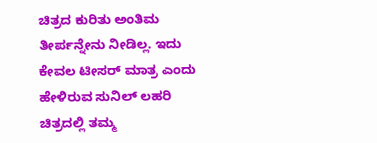ಚಿತ್ರದ ಕುರಿತು ಅಂತಿಮ ತೀರ್ಪನ್ನೇನು ನೀಡಿಲ್ಲ. ಇದು ಕೇವಲ ಟೀಸರ್ ಮಾತ್ರ ಎಂದು ಹೇಳಿರುವ ಸುನಿಲ್ ಲಹರಿ ಚಿತ್ರದಲ್ಲಿ ತಮ್ಮ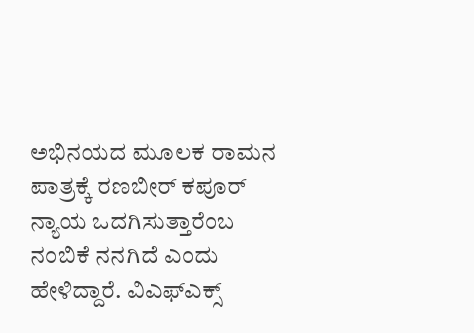ಅಭಿನಯದ ಮೂಲಕ ರಾಮನ ಪಾತ್ರಕ್ಕೆ ರಣಬೀರ್ ಕಪೂರ್ ನ್ಯಾಯ ಒದಗಿಸುತ್ತಾರೆಂಬ ನಂಬಿಕೆ ನನಗಿದೆ ಎಂದು ಹೇಳಿದ್ದಾರೆ. ವಿಎಫ್ಎಕ್ಸ್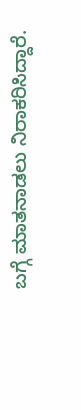ಬಗ್ಗೆ ಮಾತನಾಡಲು ನಿರಾಕರಿಸಿದ್ದಾರೆ.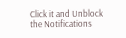Click it and Unblock the Notifications